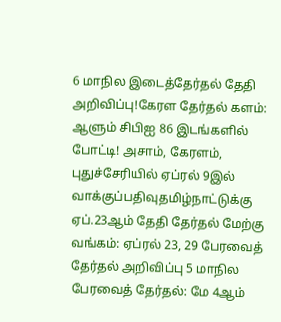6 மாநில இடைத்தேர்தல் தேதி அறிவிப்பு!கேரள தேர்தல் களம்: ஆளும் சிபிஐ 86 இடங்களில் போட்டி! அசாம், கேரளம், புதுச்சேரியில் ஏப்ரல் 9இல் வாக்குப்பதிவுதமிழ்நாட்டுக்கு ஏப்.23ஆம் தேதி தேர்தல் மேற்கு வங்கம்: ஏப்ரல் 23, 29 பேரவைத் தேர்தல் அறிவிப்பு 5 மாநில பேரவைத் தேர்தல்: மே 4ஆம்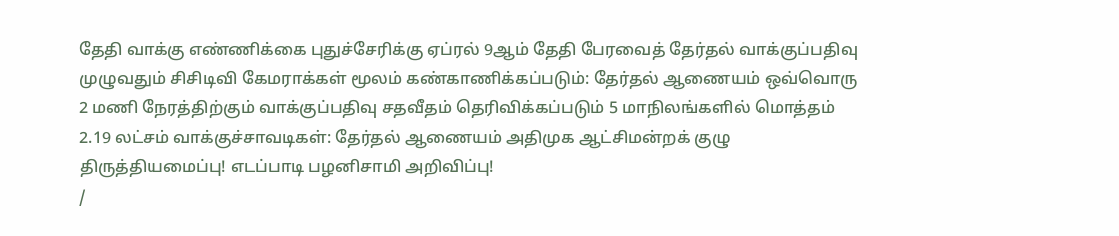தேதி வாக்கு எண்ணிக்கை புதுச்சேரிக்கு ஏப்ரல் 9ஆம் தேதி பேரவைத் தேர்தல் வாக்குப்பதிவு முழுவதும் சிசிடிவி கேமராக்கள் மூலம் கண்காணிக்கப்படும்: தேர்தல் ஆணையம் ஒவ்வொரு 2 மணி நேரத்திற்கும் வாக்குப்பதிவு சதவீதம் தெரிவிக்கப்படும் 5 மாநிலங்களில் மொத்தம் 2.19 லட்சம் வாக்குச்சாவடிகள்: தேர்தல் ஆணையம் அதிமுக ஆட்சிமன்றக் குழு திருத்தியமைப்பு! எடப்பாடி பழனிசாமி அறிவிப்பு!
/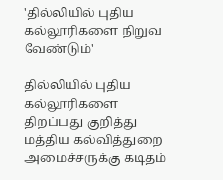'தில்லியில் புதிய கல்லூரிகளை நிறுவ வேண்டும்'

தில்லியில் புதிய கல்லூரிகளை திறப்பது குறித்து மத்திய கல்வித்துறை அமைச்சருக்கு கடிதம்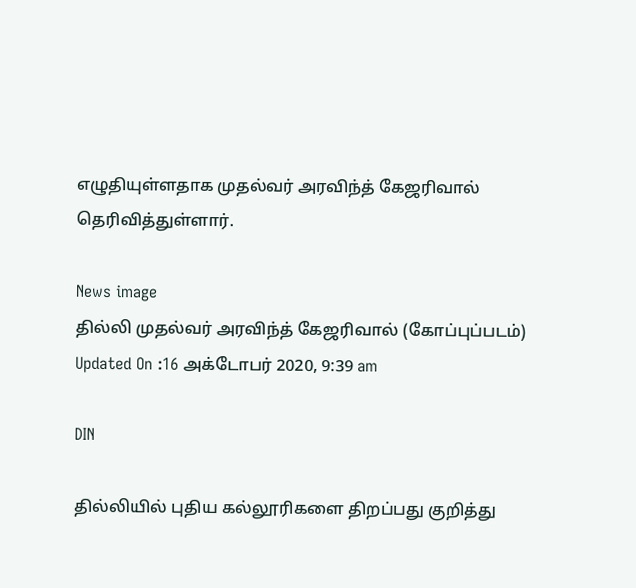எழுதியுள்ளதாக முதல்வர் அரவிந்த் கேஜரிவால் தெரிவித்துள்ளார்.

News image
தில்லி முதல்வர் அரவிந்த் கேஜரிவால் (கோப்புப்படம்)
Updated On :16 அக்டோபர் 2020, 9:39 am

DIN

தில்லியில் புதிய கல்லூரிகளை திறப்பது குறித்து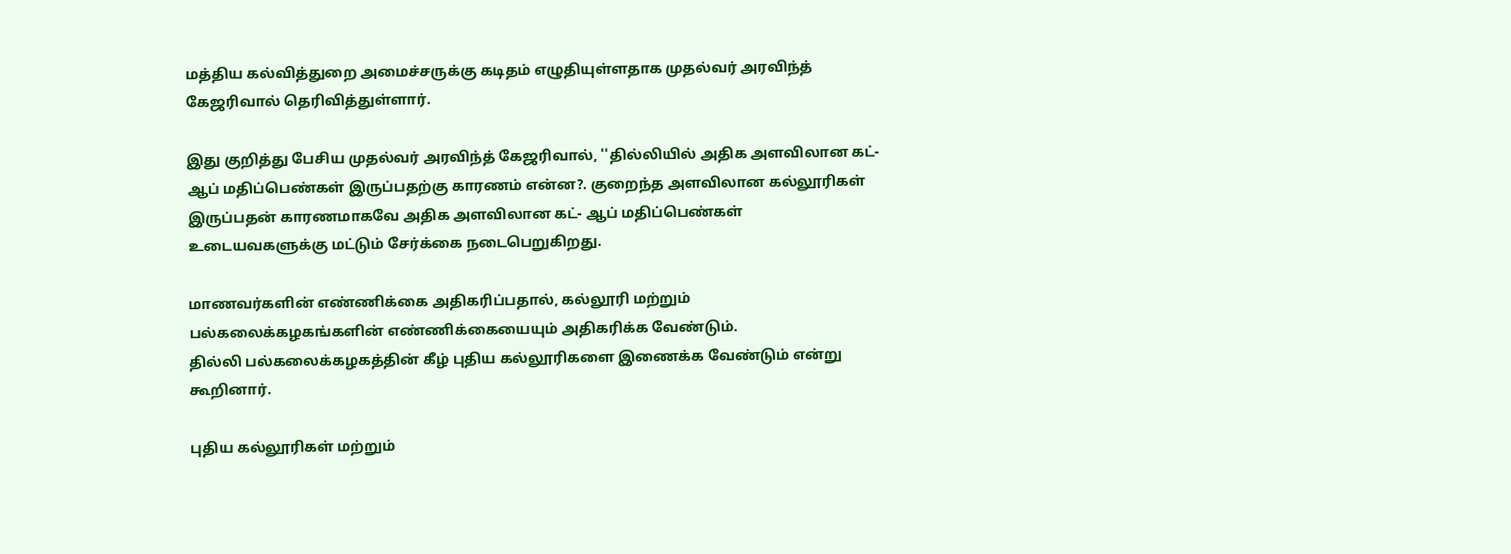மத்திய கல்வித்துறை அமைச்சருக்கு கடிதம் எழுதியுள்ளதாக முதல்வர் அரவிந்த் கேஜரிவால் தெரிவித்துள்ளார்.

இது குறித்து பேசிய முதல்வர் அரவிந்த் கேஜரிவால், ''தில்லியில் அதிக அளவிலான கட்-ஆப் மதிப்பெண்கள் இருப்பதற்கு காரணம் என்ன?. குறைந்த அளவிலான கல்லூரிகள் இருப்பதன் காரணமாகவே அதிக அளவிலான கட்- ஆப் மதிப்பெண்கள் உடையவகளுக்கு மட்டும் சேர்க்கை நடைபெறுகிறது.

மாணவர்களின் எண்ணிக்கை அதிகரிப்பதால், கல்லூரி மற்றும் பல்கலைக்கழகங்களின் எண்ணிக்கையையும் அதிகரிக்க வேண்டும்.
தில்லி பல்கலைக்கழகத்தின் கீழ் புதிய கல்லூரிகளை இணைக்க வேண்டும் என்று கூறினார்.

புதிய கல்லூரிகள் மற்றும்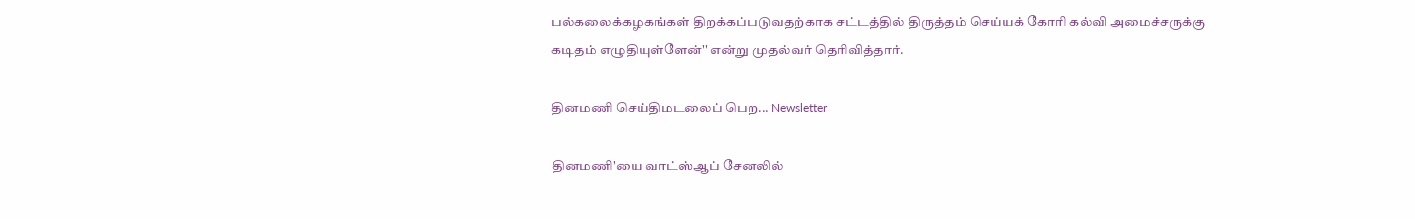பல்கலைக்கழகங்கள் திறக்கப்படுவதற்காக சட்டத்தில் திருத்தம் செய்யக் கோரி கல்வி அமைச்சருக்கு கடிதம் எழுதியுள்ளேன்'' என்று முதல்வர் தெரிவித்தார்.

தினமணி செய்திமடலைப் பெற... Newsletter

தினமணி'யை வாட்ஸ்ஆப் சேனலில்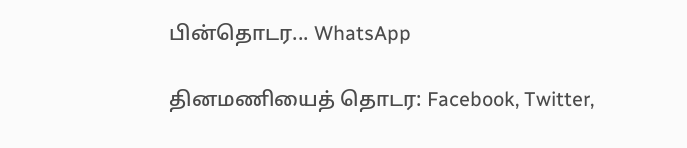பின்தொடர... WhatsApp

தினமணியைத் தொடர: Facebook, Twitter,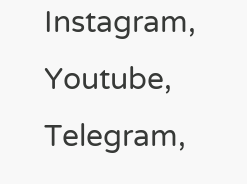Instagram, Youtube, Telegram,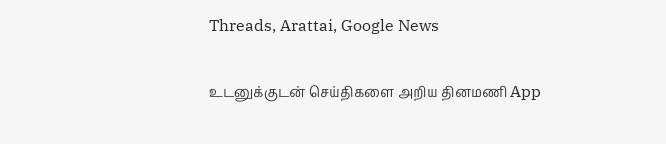Threads, Arattai, Google News

உடனுக்குடன் செய்திகளை அறிய தினமணி App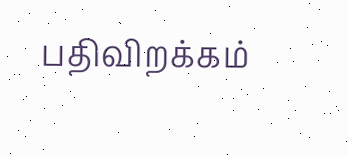பதிவிறக்கம்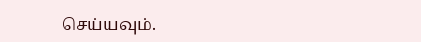செய்யவும்.